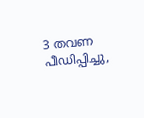3 തവണ പീഡിപ്പിച്ചു,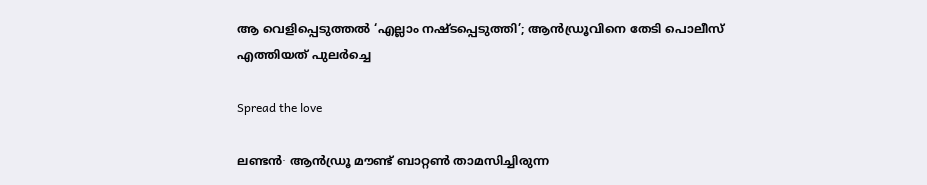ആ വെളിപ്പെടുത്തൽ ‘എല്ലാം നഷ്ടപ്പെടുത്തി’; ആൻഡ്രൂവിനെ തേടി പൊലീസ് എത്തിയത് പുലർച്ചെ

Spread the love

ലണ്ടൻ∙ ആൻഡ്രൂ മൗണ്ട് ബാറ്റൺ താമസിച്ചിരുന്ന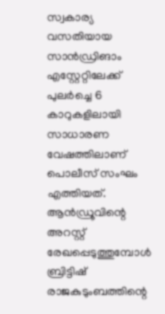സ്വകാര്യ വസതിയായ സാൻഡ്രിങാം എസ്റ്റേറ്റിലേക്ക് പുലർച്ചെ 6 കാറുകളിലായി സാധാരണ വേഷത്തിലാണ് പൊലീസ് സംഘം എത്തിയത്. ആൻഡ്രൂവിന്റെ അറസ്റ്റ് രേഖപ്പെടുത്തുമ്പോൾ ബ്രിട്ടിഷ് രാജകുടുംബത്തിന്റെ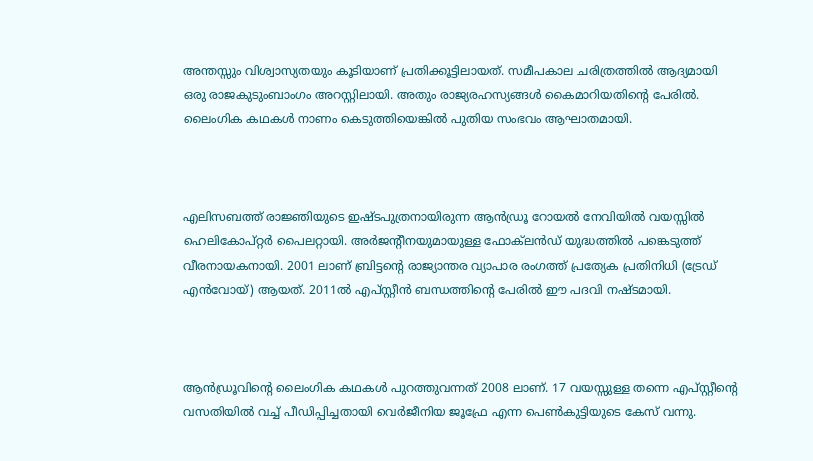അന്തസ്സും വിശ്വാസ്യതയും കൂടിയാണ് പ്രതിക്കൂട്ടിലായത്. സമീപകാല ചരിത്രത്തിൽ ആദ്യമായി ഒരു രാജകുടുംബാംഗം അറസ്റ്റിലായി. അതും രാജ്യരഹസ്യങ്ങൾ കൈമാറിയതിന്റെ പേരിൽ. ലൈംഗിക കഥകൾ നാണം കെടുത്തിയെങ്കിൽ പുതിയ സംഭവം ആഘാതമായി.



എലിസബത്ത് രാജ്ഞിയുടെ ഇഷ്ടപുത്രനായിരുന്ന ആൻഡ്രൂ റോയൽ നേവിയിൽ വയസ്സിൽ ഹെലികോപ്റ്റർ പൈലറ്റായി. അർജന്റീനയുമായുള്ള ഫോക‍്‍ലൻഡ് യുദ്ധത്തിൽ പങ്കെടുത്ത് വീരനായകനായി. 2001 ലാണ് ബ്രിട്ടന്റെ രാജ്യാന്തര വ്യാപാര രംഗത്ത് പ്രത്യേക പ്രതിനിധി (ട്രേഡ് എൻവോയ്) ആയത്. 2011ൽ എപ്സ്റ്റീൻ ബന്ധത്തിന്റെ പേരിൽ ഈ പദവി നഷ്ടമായി.



ആൻഡ്രൂവിന്റെ ലൈംഗിക കഥകൾ പുറത്തുവന്നത് 2008 ലാണ്. 17 വയസ്സുള്ള തന്നെ എപ്സ്റ്റീന്റെ വസതിയിൽ വച്ച് പീഡിപ്പിച്ചതായി വെർജീനിയ ജൂഫ്രേ എന്ന പെൺകുട്ടിയുടെ കേസ് വന്നു.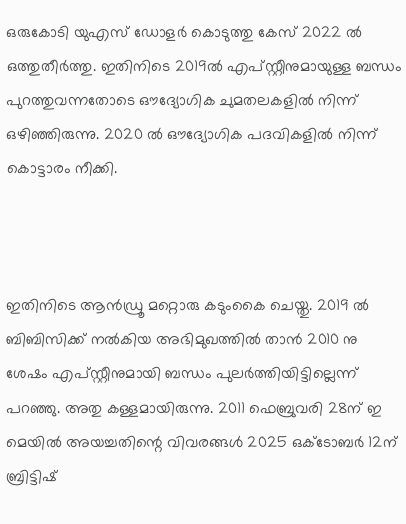ഒരുകോടി യുഎസ് ഡോളർ കൊടുത്തു കേസ് 2022 ൽ ഒത്തുതീർത്തു. ഇതിനിടെ 2019ൽ എപ്സ്റ്റീനുമായുള്ള ബന്ധം പുറത്തുവന്നതോടെ ഔദ്യോഗിക ചുമതലകളിൽ നിന്ന് ഒഴിഞ്ഞിരുന്നു. 2020 ൽ ഔദ്യോഗിക പദവികളിൽ നിന്ന് കൊട്ടാരം നീക്കി.



ഇതിനിടെ ആൻഡ്രൂ മറ്റൊരു കടുംകൈ ചെയ്തു. 2019 ൽ ബിബിസിക്ക് നൽകിയ അഭിമുഖത്തിൽ താൻ 2010 നു ശേഷം എപ്സ്റ്റീനുമായി ബന്ധം പുലർത്തിയിട്ടില്ലെന്ന് പറഞ്ഞു. അതു കള്ളമായിരുന്നു. 2011 ഫെബ്രുവരി 28ന് ഇ മെയിൽ അയച്ചതിന്റെ വിവരങ്ങൾ 2025 ഒക്ടോബർ 12ന് ബ്രിട്ടിഷ്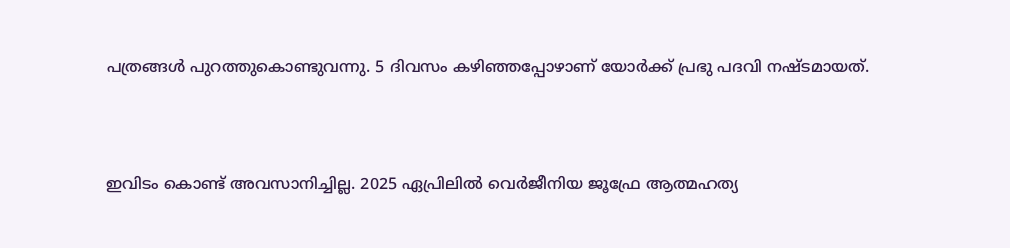പത്രങ്ങൾ പുറത്തുകൊണ്ടുവന്നു. 5 ദിവസം കഴിഞ്ഞപ്പോഴാണ് യോർക്ക് പ്രഭു പദവി നഷ്ടമായത്.



ഇവിടം കൊണ്ട് അവസാനിച്ചില്ല. 2025 ഏപ്രിലിൽ വെർജീനിയ ജൂഫ്രേ ആത്മഹത്യ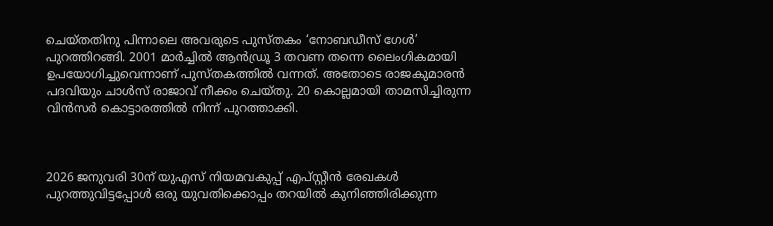ചെയ്തതിനു പിന്നാലെ അവരുടെ പുസ്തകം ‘നോബഡീസ് ഗേൾ’ പുറത്തിറങ്ങി. 2001 മാർച്ചിൽ ആൻഡ്രൂ 3 തവണ തന്നെ ലൈംഗികമായി ഉപയോഗിച്ചുവെന്നാണ് പുസ്തകത്തിൽ വന്നത്. അതോടെ രാജകുമാരൻ പദവിയും ചാൾസ് രാജാവ് നീക്കം ചെയ്തു. 20 കൊല്ലമായി താമസിച്ചിരുന്ന വിൻസർ കൊട്ടാരത്തിൽ നിന്ന് പുറത്താക്കി.



2026 ജനുവരി 30ന് യുഎസ് നിയമവകുപ്പ് എപ്സ്റ്റീൻ രേഖകൾ പുറത്തുവിട്ടപ്പോൾ ഒരു യുവതിക്കൊപ്പം തറയിൽ കുനിഞ്ഞിരിക്കുന്ന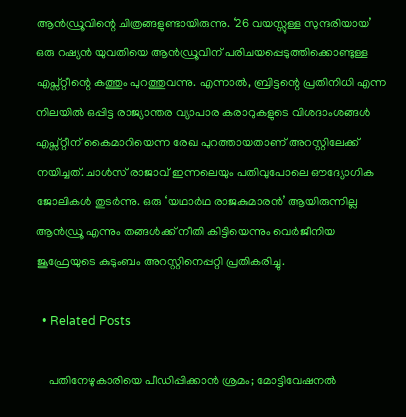ആൻഡ്രൂവിന്റെ ചിത്രങ്ങളുണ്ടായിരുന്നു. ‘26 വയസ്സുള്ള സുന്ദരിയായ’ ഒരു റഷ്യൻ യുവതിയെ ആൻഡ്രൂവിന് പരിചയപ്പെടുത്തിക്കൊണ്ടുള്ള എപ്സ്റ്റീന്റെ കത്തും പുറത്തുവന്നു. എന്നാൽ, ബ്രിട്ടന്റെ പ്രതിനിധി എന്ന നിലയിൽ ഒപ്പിട്ട രാജ്യാന്തര വ്യാപാര കരാറുകളുടെ വിശദാംശങ്ങൾ എപ്സ്റ്റീന് കൈമാറിയെന്ന രേഖ പുറത്തായതാണ് അറസ്റ്റിലേക്ക് നയിച്ചത്. ചാൾസ് രാജാവ് ഇന്നലെയും പതിവുപോലെ ഔദ്യോഗിക ജോലികൾ തുടർന്നു. ഒരു ‘യഥാർഥ രാജകുമാരൻ’ ആയിരുന്നില്ല ആൻഡ്രൂ എന്നും തങ്ങൾക്ക് നീതി കിട്ടിയെന്നും വെർജീനിയ ജൂഫ്രേയുടെ കുടുംബം അറസ്റ്റിനെപ്പറ്റി പ്രതികരിച്ചു.

  • Related Posts

    പതിനേഴുകാരിയെ പീഡിപ്പിക്കാൻ ശ്രമം; മോട്ടിവേഷനൽ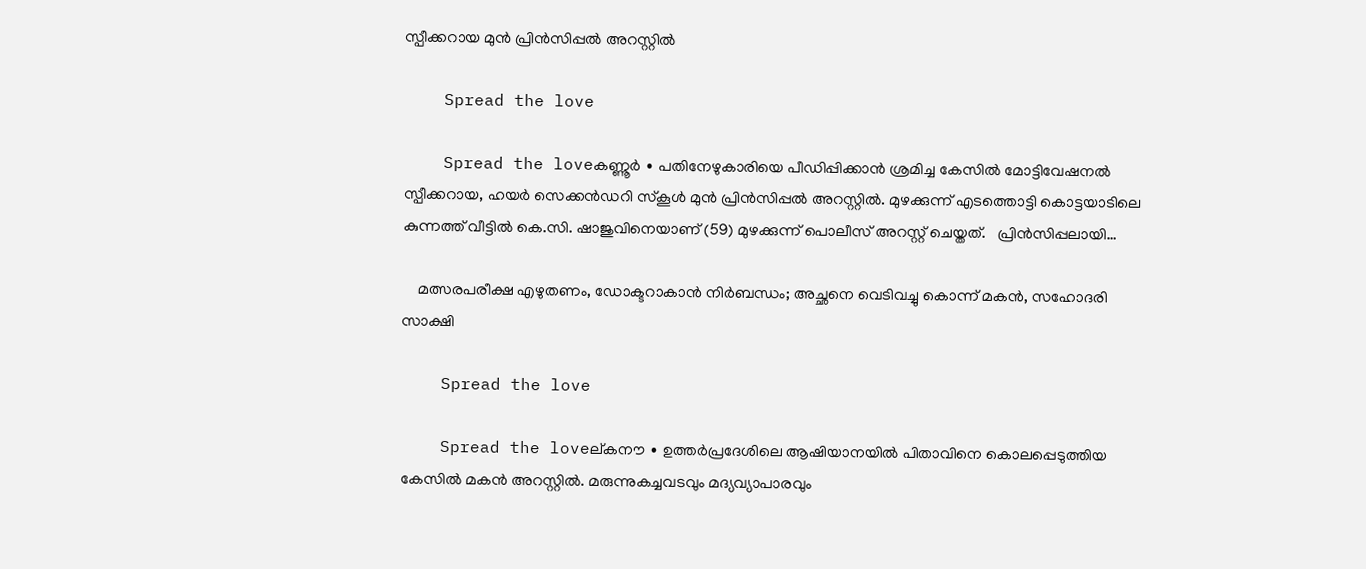സ്പീക്കറായ മുൻ പ്രിൻസിപ്പൽ അറസ്റ്റിൽ

    Spread the love

    Spread the loveകണ്ണൂർ ∙ പതിനേഴുകാരിയെ പീഡിപ്പിക്കാൻ ശ്രമിച്ച കേസിൽ മോട്ടിവേഷനൽ സ്പീക്കറായ, ഹയർ സെക്കൻഡറി സ്കൂൾ മുൻ പ്രിൻസിപ്പൽ അറസ്റ്റിൽ. മുഴക്കുന്ന് എടത്തൊട്ടി കൊട്ടയാടിലെ കുന്നത്ത് വീട്ടിൽ കെ.സി. ഷാജുവിനെയാണ് (59) മുഴക്കുന്ന് പൊലീസ് അറസ്റ്റ് ചെയ്തത്.   പ്രിൻസിപ്പലായി…

    മത്സരപരീക്ഷ എഴുതണം, ഡോക്ടറാകാൻ നിർബന്ധം; അച്ഛനെ വെടിവച്ചു കൊന്ന് മകൻ, സഹോദരി സാക്ഷി

    Spread the love

    Spread the loveല്കനൗ ∙ ഉത്തർപ്രദേശിലെ ആഷിയാനയിൽ പിതാവിനെ കൊലപ്പെടുത്തിയ കേസിൽ മകൻ അറസ്റ്റിൽ. മരുന്നുകച്ചവടവും മദ്യവ്യാപാരവും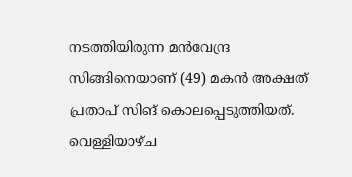നടത്തിയിരുന്ന മൻവേന്ദ്ര സിങ്ങിനെയാണ് (49) മകൻ അക്ഷത് പ്രതാപ് സിങ് കൊലപ്പെടുത്തിയത്. വെള്ളിയാഴ്ച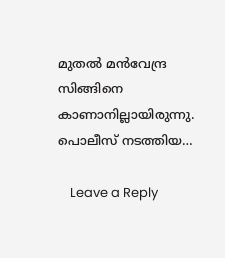മുതൽ മൻവേന്ദ്ര സിങ്ങിനെ കാണാനില്ലായിരുന്നു.   പൊലീസ് നടത്തിയ…

    Leave a Reply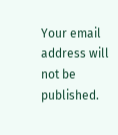Your email address will not be published.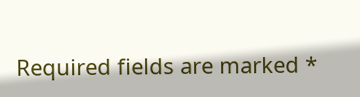Required fields are marked *